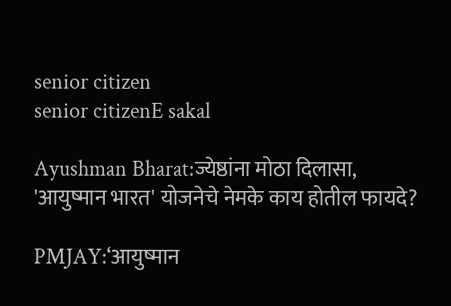senior citizen
senior citizenE sakal

Ayushman Bharat:ज्येष्ठांना मोठा दिलासा, 'आयुष्मान भारत' योजनेचे नेमके काय होतील फायदे?

PMJAY:‘आयुष्मान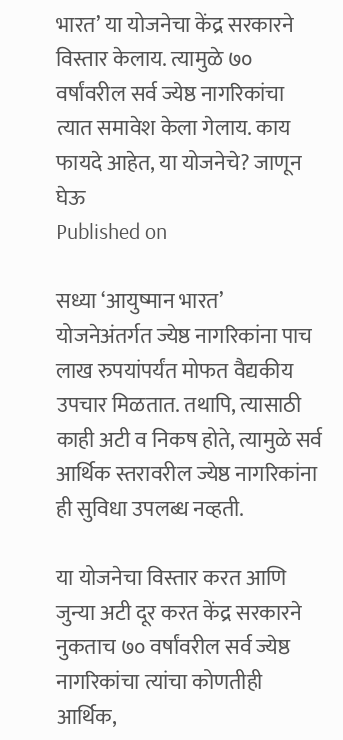भारत’ या योजनेचा केंद्र सरकारने विस्तार केलाय. त्यामुळे ७० वर्षांवरील सर्व ज्येष्ठ नागरिकांचा त्यात समावेश केला गेलाय. काय फायदे आहेत, या योजनेचे? जाणून घेऊ
Published on

सध्या ‘आयुष्मान भारत’ योजनेअंतर्गत ज्येष्ठ नागरिकांना पाच लाख रुपयांपर्यंत मोफत वैद्यकीय उपचार मिळतात. तथापि, त्यासाठी काही अटी व निकष होते, त्यामुळे सर्व आर्थिक स्तरावरील ज्येष्ठ नागरिकांना ही सुविधा उपलब्ध नव्हती.

या योजनेचा विस्तार करत आणि जुन्या अटी दूर करत केंद्र सरकारने नुकताच ७० वर्षांवरील सर्व ज्येष्ठ नागरिकांचा त्यांचा कोणतीही आर्थिक,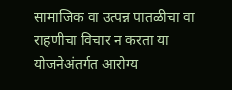सामाजिक वा उत्पन्न पातळीचा वा राहणीचा विचार न करता या योजनेअंतर्गत आरोग्य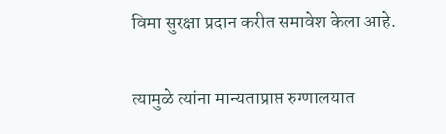विमा सुरक्षा प्रदान करीत समावेश केला आहे.

त्यामुळे त्यांना मान्यताप्राप्त रुग्णालयात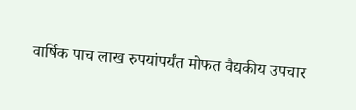वार्षिक पाच लाख रुपयांपर्यंत मोफत वैद्यकीय उपचार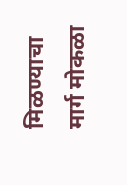मिळण्याचा मार्ग मोकळा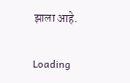झाला आहे.

Loading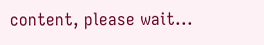content, please wait...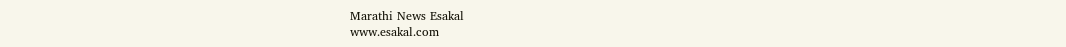Marathi News Esakal
www.esakal.com